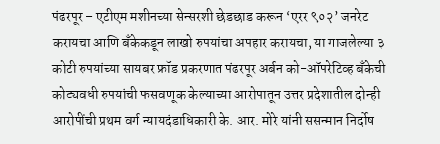पंढरपूर – एटीएम मशीनच्या सेन्सरशी छेडछाड करून ‘एरर ९०२’ जनरेट करायचा आणि बँकेकडून लाखो रुपयांचा अपहार करायचा, या गाजलेल्या ३ कोटी रुपयांच्या सायबर फ्रॉड प्रकरणात पंढरपूर अर्बन को-ऑपरेटिव्ह बँकेची कोट्यवधी रुपयांची फसवणूक केल्याच्या आरोपातून उत्तर प्रदेशातील दोन्ही आरोपींची प्रथम वर्ग न्यायदंडाधिकारी के. आर. मोरे यांनी ससन्मान निर्दोष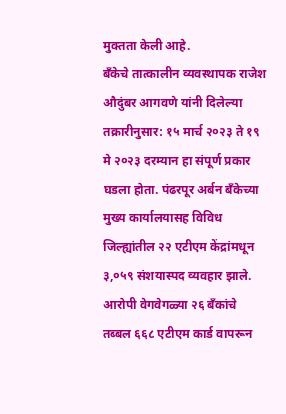मुक्तता केली आहे.
बँकेचे तात्कालीन व्यवस्थापक राजेश औदुंबर आगवणे यांनी दिलेल्या तक्रारीनुसार: १५ मार्च २०२३ ते १९ मे २०२३ दरम्यान हा संपूर्ण प्रकार घडला होता. पंढरपूर अर्बन बँकेच्या मुख्य कार्यालयासह विविध जिल्ह्यांतील २२ एटीएम केंद्रांमधून ३,०५९ संशयास्पद व्यवहार झाले. आरोपी वेगवेगळ्या २६ बँकांचे तब्बल ६६८ एटीएम कार्ड वापरून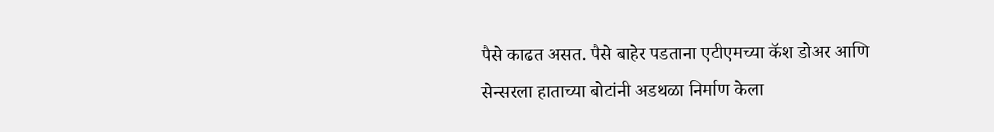पैसे काढत असत. पैसे बाहेर पडताना एटीएमच्या कॅश डोअर आणि सेन्सरला हाताच्या बोटांनी अडथळा निर्माण केला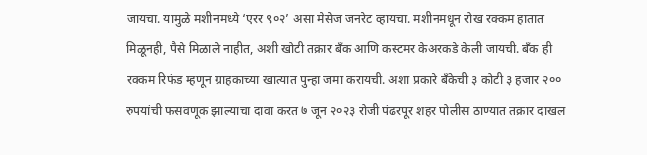जायचा. यामुळे मशीनमध्ये ‘एरर ९०२’ असा मेसेज जनरेट व्हायचा. मशीनमधून रोख रक्कम हातात मिळूनही, पैसे मिळाले नाहीत, अशी खोटी तक्रार बँक आणि कस्टमर केअरकडे केली जायची. बँक ही रक्कम रिफंड म्हणून ग्राहकाच्या खात्यात पुन्हा जमा करायची. अशा प्रकारे बँकेची ३ कोटी ३ हजार २०० रुपयांची फसवणूक झाल्याचा दावा करत ७ जून २०२३ रोजी पंढरपूर शहर पोलीस ठाण्यात तक्रार दाखल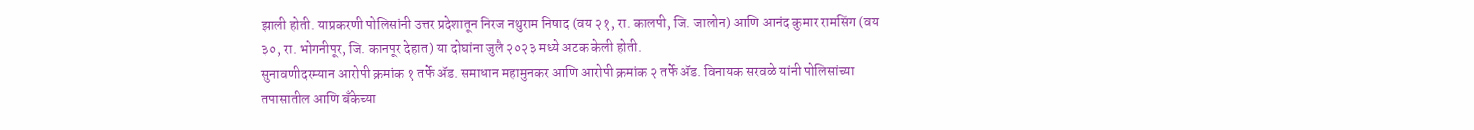झाली होती. याप्रकरणी पोलिसांनी उत्तर प्रदेशातून निरज नथुराम निषाद (वय २१, रा. कालपी, जि. जालोन) आणि आनंद कुमार रामसिंग (वय ३०, रा. भोगनीपूर, जि. कानपूर देहात) या दोघांना जुलै २०२३ मध्ये अटक केली होती.
सुनावणीदरम्यान आरोपी क्रमांक १ तर्फे ॲड. समाधान महामुनकर आणि आरोपी क्रमांक २ तर्फे ॲड. विनायक सरवळे यांनी पोलिसांच्या तपासातील आणि बँकेच्या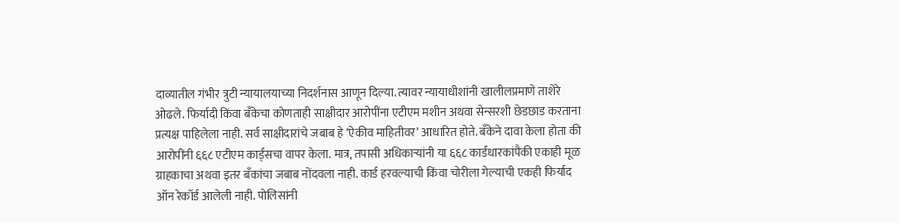दाव्यातील गंभीर त्रुटी न्यायालयाच्या निदर्शनास आणून दिल्या. त्यावर न्यायाधीशांनी खालीलप्रमाणे ताशेरे ओढले. फिर्यादी किंवा बँकेचा कोणताही साक्षीदार आरोपींना एटीएम मशीन अथवा सेन्सरशी छेडछाड करताना प्रत्यक्ष पाहिलेला नाही. सर्व साक्षीदारांचे जबाब हे ‘ऐकीव माहितीवर’ आधारित होते. बँकेने दावा केला होता की आरोपींनी ६६८ एटीएम कार्ड्सचा वापर केला. मात्र, तपासी अधिकाऱ्यांनी या ६६८ कार्डधारकांपैकी एकाही मूळ ग्राहकाचा अथवा इतर बँकांचा जबाब नोंदवला नाही. कार्ड हरवल्याची किंवा चोरीला गेल्याची एकही फिर्याद ऑन रेकॉर्ड आलेली नाही. पोलिसांनी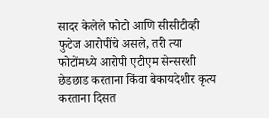सादर केलेले फोटो आणि सीसीटीव्ही फुटेज आरोपींचे असले, तरी त्या फोटोंमध्ये आरोपी एटीएम सेन्सरशी छेडछाड करताना किंवा बेकायदेशीर कृत्य करताना दिसत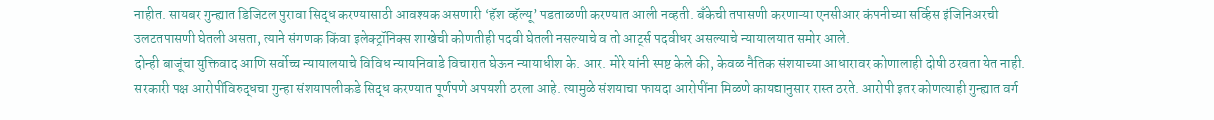नाहीत. सायबर गुन्ह्यात डिजिटल पुरावा सिद्ध करण्यासाठी आवश्यक असणारी ‘हॅश व्हॅल्यू’ पडताळणी करण्यात आली नव्हती. बँकेची तपासणी करणाऱ्या एनसीआर कंपनीच्या सर्व्हिस इंजिनिअरची उलटतपासणी घेतली असता, त्याने संगणक किंवा इलेक्ट्रॉनिक्स शाखेची कोणतीही पदवी घेतली नसल्याचे व तो आर्ट्स पदवीधर असल्याचे न्यायालयात समोर आले.
दोन्ही बाजूंचा युक्तिवाद आणि सर्वोच्च न्यायालयाचे विविध न्यायनिवाडे विचारात घेऊन न्यायाधीश के. आर. मोरे यांनी स्पष्ट केले की, केवळ नैतिक संशयाच्या आधारावर कोणालाही दोषी ठरवता येत नाही. सरकारी पक्ष आरोपींविरुद्धचा गुन्हा संशयापलीकडे सिद्ध करण्यात पूर्णपणे अपयशी ठरला आहे. त्यामुळे संशयाचा फायदा आरोपींना मिळणे कायद्यानुसार रास्त ठरते. आरोपी इतर कोणत्याही गुन्ह्यात वर्ग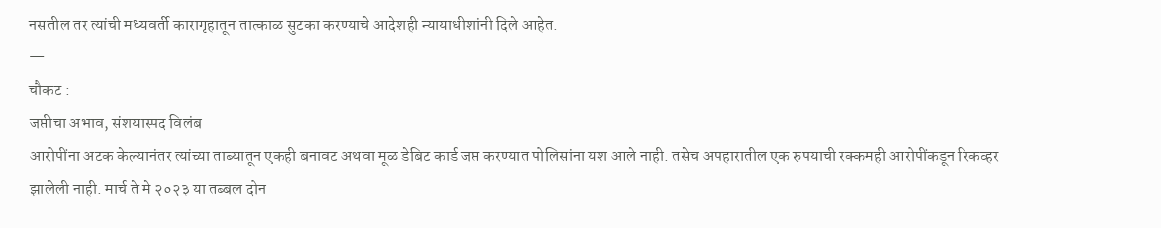नसतील तर त्यांची मध्यवर्ती कारागृहातून तात्काळ सुटका करण्याचे आदेशही न्यायाधीशांनी दिले आहेत.
—
चौकट :
जप्तीचा अभाव, संशयास्पद विलंब
आरोपींना अटक केल्यानंतर त्यांच्या ताब्यातून एकही बनावट अथवा मूळ डेबिट कार्ड जप्त करण्यात पोलिसांना यश आले नाही. तसेच अपहारातील एक रुपयाची रक्कमही आरोपींकडून रिकव्हर झालेली नाही. मार्च ते मे २०२३ या तब्बल दोन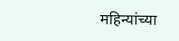महिन्यांच्या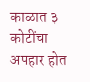काळात ३ कोटींचा अपहार होत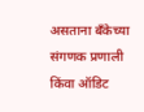असताना बँकेच्या संगणक प्रणाली किंवा ऑडिट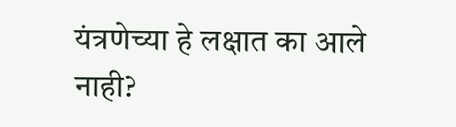यंत्रणेच्या हे लक्षात का आले नाही?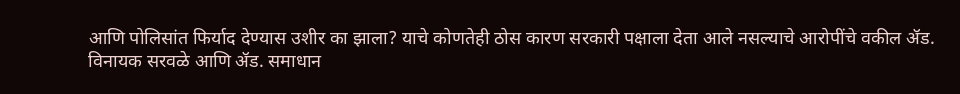आणि पोलिसांत फिर्याद देण्यास उशीर का झाला? याचे कोणतेही ठोस कारण सरकारी पक्षाला देता आले नसल्याचे आरोपींचे वकील ॲड. विनायक सरवळे आणि ॲड. समाधान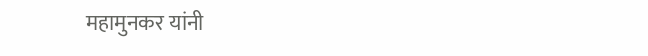महामुनकर यांनी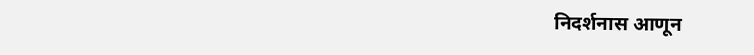निदर्शनास आणून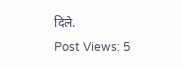दिले.
Post Views: 5